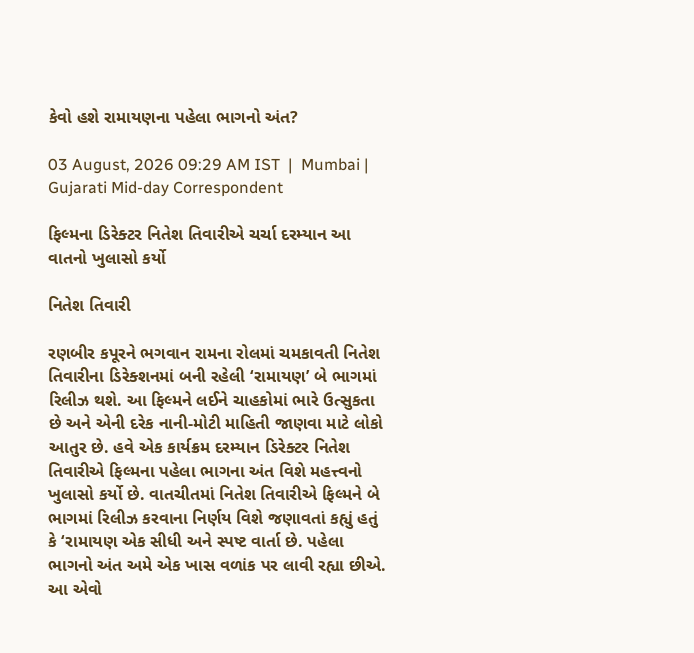કેવો હશે રામાયણના પહેલા ભાગનો અંત?

03 August, 2026 09:29 AM IST  |  Mumbai | Gujarati Mid-day Correspondent

ફિલ્મના ડિરેક્ટર નિતેશ તિવારીએ ચર્ચા દરમ્યાન આ વાતનો ખુલાસો કર્યો

નિતેશ તિવારી

રણબીર કપૂરને ભગવાન રામના રોલમાં ચમકાવતી નિતેશ તિવારીના ડિરેક્શનમાં બની રહેલી ‘રામાયણ’ બે ભાગમાં રિલીઝ થશે. આ ફિલ્મને લઈને ચાહકોમાં ભારે ઉત્સુકતા છે અને એની દરેક નાની-મોટી માહિતી જાણવા માટે લોકો આતુર છે. હવે એક કાર્યક્રમ દરમ્યાન ડિરેક્ટર નિતેશ તિવારીએ ફિલ્મના પહેલા ભાગના અંત વિશે મહત્ત્વનો ખુલાસો કર્યો છે. વાતચીતમાં નિતેશ તિવારીએ ફિલ્મને બે ભાગમાં રિલીઝ કરવાના નિર્ણય વિશે જણાવતાં કહ્યું હતું કે ‘રામાયણ એક સીધી અને સ્પષ્ટ વાર્તા છે. પહેલા ભાગનો અંત અમે એક ખાસ વળાંક પર લાવી રહ્યા છીએ. આ એવો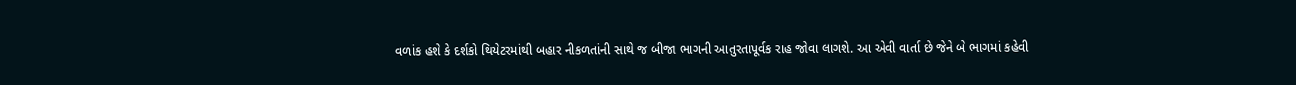વળાંક હશે કે દર્શકો થિયેટરમાંથી બહાર નીકળતાંની સાથે જ બીજા ભાગની આતુરતાપૂર્વક રાહ જોવા લાગશે. આ એવી વાર્તા છે જેને બે ભાગમાં કહેવી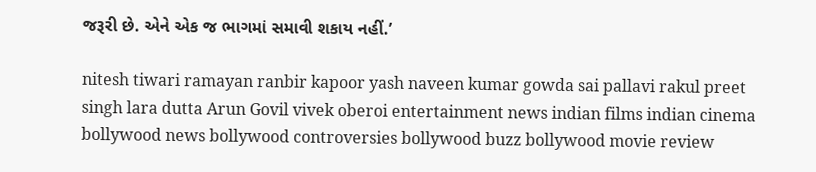જરૂરી છે. એને એક જ ભાગમાં સમાવી શકાય નહીં.’

nitesh tiwari ramayan ranbir kapoor yash naveen kumar gowda sai pallavi rakul preet singh lara dutta Arun Govil vivek oberoi entertainment news indian films indian cinema bollywood news bollywood controversies bollywood buzz bollywood movie review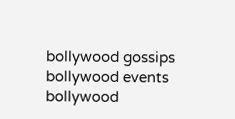bollywood gossips bollywood events bollywood